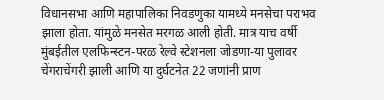विधानसभा आणि महापालिका निवडणुका यामध्ये मनसेचा पराभव झाला होता. यांमुळे मनसेत मरगळ आली होती. मात्र याच वर्षी मुंबईतील एलफिन्स्टन-परळ रेल्वे स्टेशनला जोडणा-या पुलावर चेंगराचेंगरी झाली आणि या दुर्घटनेत 22 जणांनी प्राण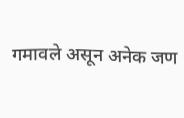गमावले असून अनेक जण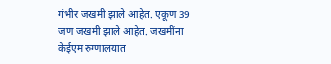गंभीर जखमी झाले आहेत. एकूण 39 जण जखमी झाले आहेत. जखमींना केईएम रुग्णालयात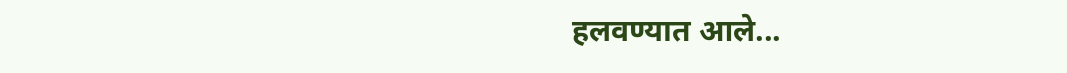हलवण्यात आले...